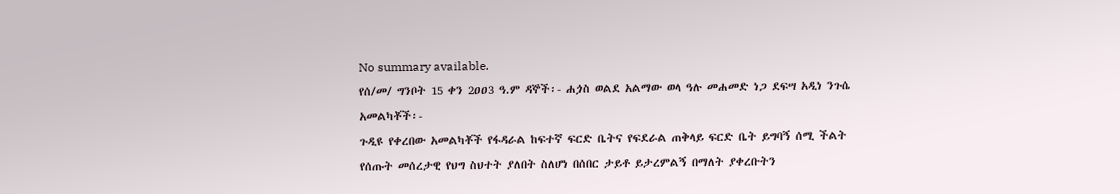No summary available.
የሰ/መ/ ግንቦት 15 ቀን 2ዐዐ3 ዓ.ም ዳኞች፡- ሐጏስ ወልደ አልማው ወላ ዓሉ መሐመድ ነጋ ደፍሣ አዲነ ንጉሴ አመልካቾች፡-
ጉዲዩ የቀረበው አመልካቾች የፋዳራል ከፍተኛ ፍርድ ቤትና የፍደራል ጠቅላይ ፍርድ ቤት ይግባኝ ሰሚ ችልት የሰጡት መሰረታዊ የህግ ስህተት ያለበት ስለሆነ በሰበር ታይቶ ይታረምልኝ በማለት ያቀረቡትን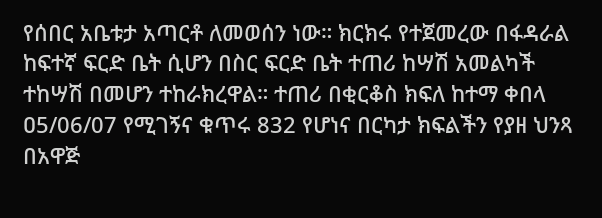የሰበር አቤቱታ አጣርቶ ለመወሰን ነው። ክርክሩ የተጀመረው በፋዳራል ከፍተኛ ፍርድ ቤት ሲሆን በስር ፍርድ ቤት ተጠሪ ከሣሽ አመልካች ተከሣሽ በመሆን ተከራክረዋል። ተጠሪ በቂርቆስ ክፍለ ከተማ ቀበላ ዐ5/06/07 የሚገኝና ቁጥሩ 832 የሆነና በርካታ ክፍልችን የያዘ ህንጻ በአዋጅ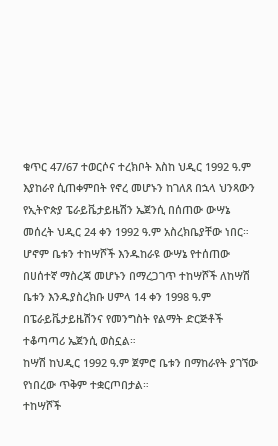ቁጥር 47/67 ተወርሶና ተረክቦት እስከ ህዲር 1992 ዓ.ም እያከራየ ሲጠቀምበት የኖረ መሆኑን ከገለጸ በኋላ ህንጻውን የኢትዮጵያ ፔራይቬታይዜሽን ኤጀንሲ በሰጠው ውሣኔ መሰረት ህዲር 24 ቀን 1992 ዓ.ም አስረክቤያቸው ነበር። ሆኖም ቤቱን ተከሣሾች እንዱከራዩ ውሣኔ የተሰጠው በሀሰተኛ ማስረጃ መሆኑን በማረጋገጥ ተከሣሾች ለከሣሽ ቤቱን እንዱያስረክቡ ሀምላ 14 ቀን 1998 ዓ.ም በፔራይቬታይዜሽንና የመንግስት የልማት ድርጅቶች ተቆጣጣሪ ኤጀንሲ ወስኗል።
ከሣሽ ከህዲር 1992 ዓ.ም ጀምሮ ቤቱን በማከራየት ያገኘው የነበረው ጥቅም ተቋርጦበታል።
ተከሣሾች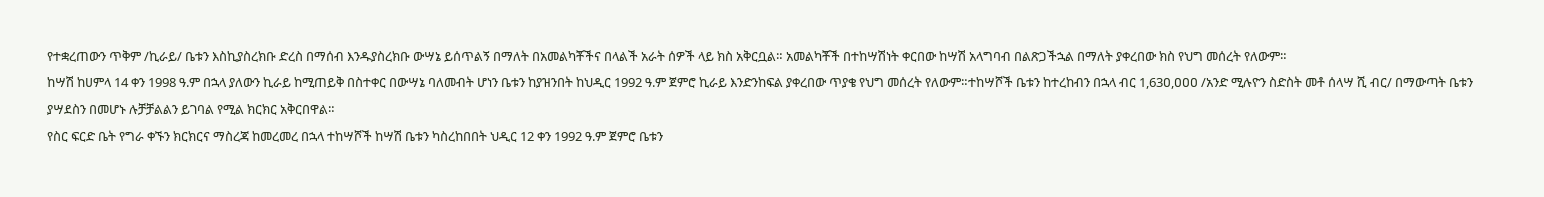የተቋረጠውን ጥቅም /ኪራይ/ ቤቱን እስኪያስረክቡ ድረስ በማሰብ እንዱያስረክቡ ውሣኔ ይሰጥልኝ በማለት በአመልካቾችና በላልች አራት ሰዎች ላይ ክስ አቅርቧል። አመልካቾች በተከሣሽነት ቀርበው ከሣሽ አላግባብ በልጽጋችኋል በማለት ያቀረበው ክስ የህግ መሰረት የለውም።
ከሣሽ ከሀምላ 14 ቀን 1998 ዓ.ም በኋላ ያለውን ኪራይ ከሚጠይቅ በስተቀር በውሣኔ ባለመብት ሆነን ቤቱን ከያዝንበት ከህዲር 1992 ዓ.ም ጀምሮ ኪራይ እንድንከፍል ያቀረበው ጥያቄ የህግ መሰረት የለውም።ተከሣሾች ቤቱን ከተረከብን በኋላ ብር 1,63ዐ,ዐዐዐ /አንድ ሚሉዮን ስድስት መቶ ሰላሣ ሺ ብር/ በማውጣት ቤቱን ያሣደስን በመሆኑ ሉቻቻልልን ይገባል የሚል ክርክር አቅርበዋል።
የስር ፍርድ ቤት የግራ ቀኙን ክርክርና ማስረጃ ከመረመረ በኋላ ተከሣሾች ከሣሽ ቤቱን ካስረከበበት ህዲር 12 ቀን 1992 ዓ.ም ጀምሮ ቤቱን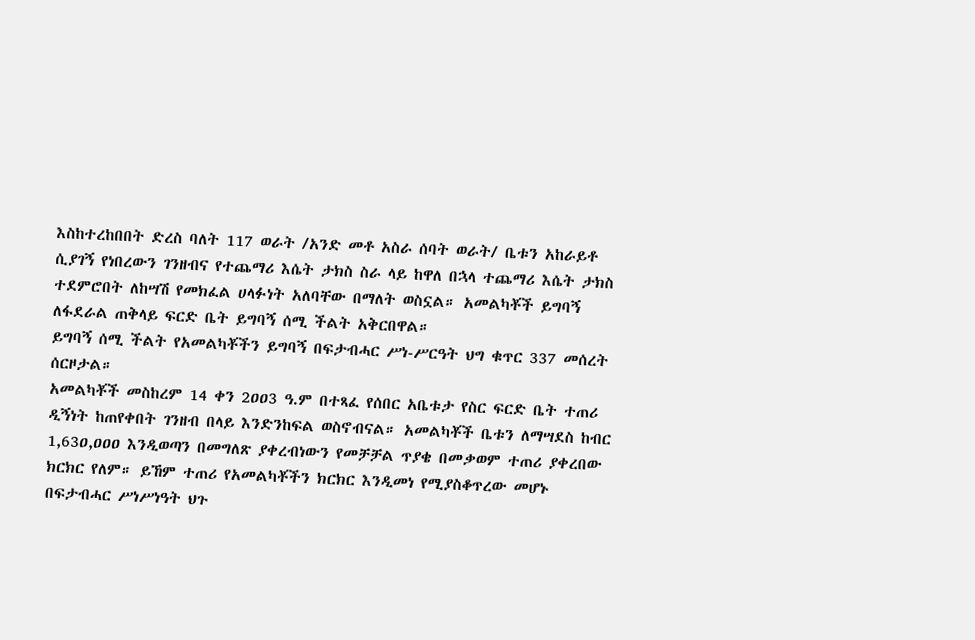እስከተረከበበት ድረስ ባለት 117 ወራት /አንድ መቶ አስራ ሰባት ወራት/ ቤቱን አከራይቶ ሲያገኝ የነበረውን ገንዘብና የተጨማሪ እሴት ታክስ ስራ ላይ ከዋለ በኋላ ተጨማሪ እሴት ታክስ ተደምሮበት ለከሣሽ የመክፈል ሀላፉነት አለባቸው በማለት ወስኗል። አመልካቾች ይግባኝ ለፋደራል ጠቅላይ ፍርድ ቤት ይግባኝ ሰሚ ችልት አቅርበዋል።
ይግባኝ ሰሚ ችልት የአመልካቾችን ይግባኝ በፍታብሓር ሥነ-ሥርዓት ህግ ቁጥር 337 መሰረት ሰርዞታል።
አመልካቾች መስከረም 14 ቀን 2ዐዐ3 ዓ.ም በተጻፈ የሰበር አቤቱታ የስር ፍርድ ቤት ተጠሪ ዲኝነት ከጠየቀበት ገንዘብ በላይ እንድንከፍል ወስኖብናል። አመልካቾች ቤቱን ለማሣደስ ከብር 1,63ዐ,ዐዐዐ እንዲወጣን በመግለጽ ያቀረብነውን የመቻቻል ጥያቄ በመቃወም ተጠሪ ያቀረበው ክርክር የለም። ይኸም ተጠሪ የአመልካቾችን ክርክር እንዲመነ የሚያስቆጥረው መሆኑ በፍታብሓር ሥነሥነዓት ህጉ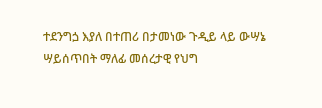ተደንግጏ እያለ በተጠሪ በታመነው ጉዲይ ላይ ውሣኔ ሣይሰጥበት ማለፊ መሰረታዊ የህግ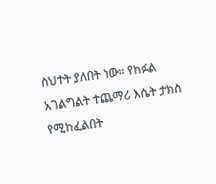ስህተት ያለበት ነው። የከፉል አገልግልት ተጨማሪ እሴት ታክስ የሚከፈልበት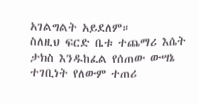አገልግልት አይደለም።
ስለዚህ ፍርድ ቤቱ ተጨማሪ እሴት ታክስ እንዱከፈል የሰጠው ውሣኔ ተገቢነት የለውም ተጠሪ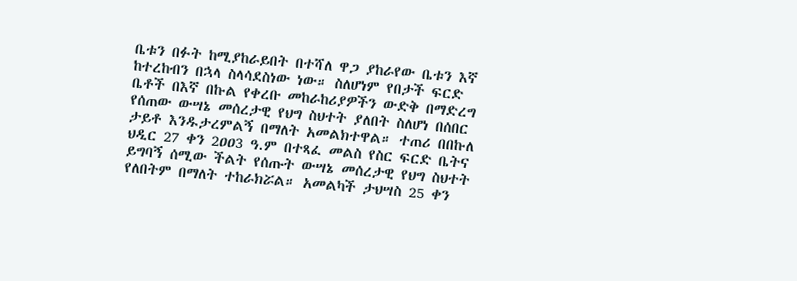ቤቱን በፉት ከሚያከራይበት በተሻለ ዋጋ ያከራየው ቤቱን እኛ ከተረከብን በኋላ ስላሳደስነው ነው። ስለሆነም የበታች ፍርድ ቤቶች በእኛ በኩል የቀረቡ መከራከሪያዎችን ውድቅ በማድረግ የሰጠው ውሣኔ መሰረታዊ የህግ ስህተት ያለበት ስለሆነ በሰበር ታይቶ እንዱታረምልኝ በማለት አመልክተዋል። ተጠሪ በበኩለ ህዲር 27 ቀን 2ዐዐ3 ዓ.ም በተጻፈ መልስ የስር ፍርድ ቤትና ይግባኝ ሰሚው ችልት የሰጡት ውሣኔ መሰረታዊ የህግ ስህተት የለበትም በማለት ተከራክሯል። አመልካች ታህሣስ 25 ቀን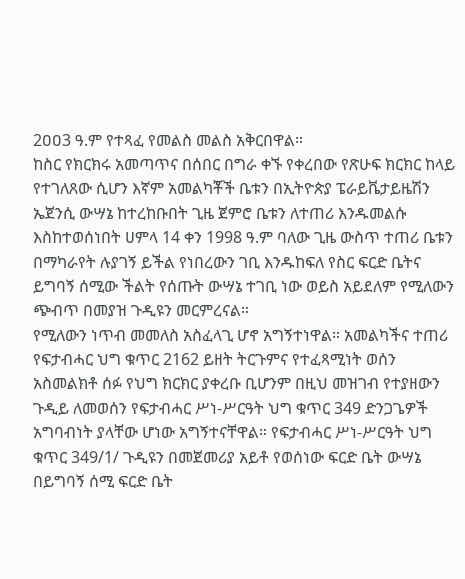2ዐዐ3 ዓ.ም የተጻፈ የመልስ መልስ አቅርበዋል።
ከስር የክርክሩ አመጣጥና በሰበር በግራ ቀኙ የቀረበው የጽሁፍ ክርክር ከላይ የተገለጸው ሲሆን እኛም አመልካቾች ቤቱን በኢትዮጵያ ፔራይቬታይዜሽን ኤጀንሲ ውሣኔ ከተረከቡበት ጊዜ ጀምሮ ቤቱን ለተጠሪ እንዱመልሱ እስከተወሰነበት ሀምላ 14 ቀን 1998 ዓ.ም ባለው ጊዜ ውስጥ ተጠሪ ቤቱን በማካራየት ሉያገኝ ይችል የነበረውን ገቢ እንዱከፍለ የስር ፍርድ ቤትና ይግባኝ ሰሚው ችልት የሰጡት ውሣኔ ተገቢ ነው ወይስ አይደለም የሚለውን ጭብጥ በመያዝ ጉዲዩን መርምረናል።
የሚለውን ነጥብ መመለስ አስፈላጊ ሆኖ አግኝተነዋል። አመልካችና ተጠሪ የፍታብሓር ህግ ቁጥር 2162 ይዘት ትርጉምና የተፈጻሚነት ወሰን አስመልክቶ ሰፉ የህግ ክርክር ያቀረቡ ቢሆንም በዚህ መዝገብ የተያዘውን ጉዲይ ለመወሰን የፍታብሓር ሥነ-ሥርዓት ህግ ቁጥር 349 ድንጋጌዎች አግባብነት ያላቸው ሆነው አግኝተናቸዋል። የፍታብሓር ሥነ-ሥርዓት ህግ ቁጥር 349/1/ ጉዲዩን በመጀመሪያ አይቶ የወሰነው ፍርድ ቤት ውሣኔ በይግባኝ ሰሚ ፍርድ ቤት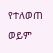የተለወጠ ወይም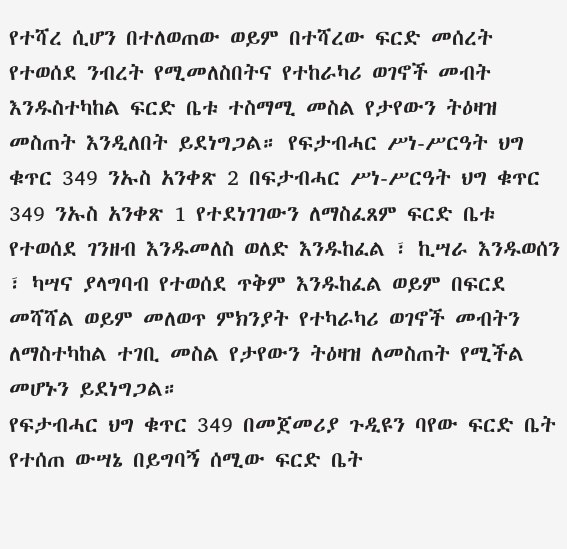የተሻረ ሲሆን በተለወጠው ወይም በተሻረው ፍርድ መሰረት የተወሰደ ንብረት የሚመለስበትና የተከራካሪ ወገኖች መብት እንዱስተካከል ፍርድ ቤቱ ተስማሚ መስል የታየውን ትዕዛዝ መስጠት እንዲለበት ይደነግጋል። የፍታብሓር ሥነ-ሥርዓት ህግ ቁጥር 349 ንኡስ አንቀጽ 2 በፍታብሓር ሥነ-ሥርዓት ህግ ቁጥር 349 ንኡስ አንቀጽ 1 የተደነገገውን ለማስፈጸም ፍርድ ቤቱ የተወሰደ ገንዘብ እንዱመለስ ወለድ እንዱከፈል ፣ ኪሣራ እንዱወሰን ፣ ካሣና ያላግባብ የተወሰደ ጥቅም እንዱከፈል ወይም በፍርደ መሻሻል ወይም መለወጥ ምክንያት የተካራካሪ ወገኖች መብትን ለማስተካከል ተገቢ መስል የታየውን ትዕዛዝ ለመስጠት የሚችል መሆኑን ይደነግጋል።
የፍታብሓር ህግ ቁጥር 349 በመጀመሪያ ጉዲዩን ባየው ፍርድ ቤት የተሰጠ ውሣኔ በይግባኝ ሰሚው ፍርድ ቤት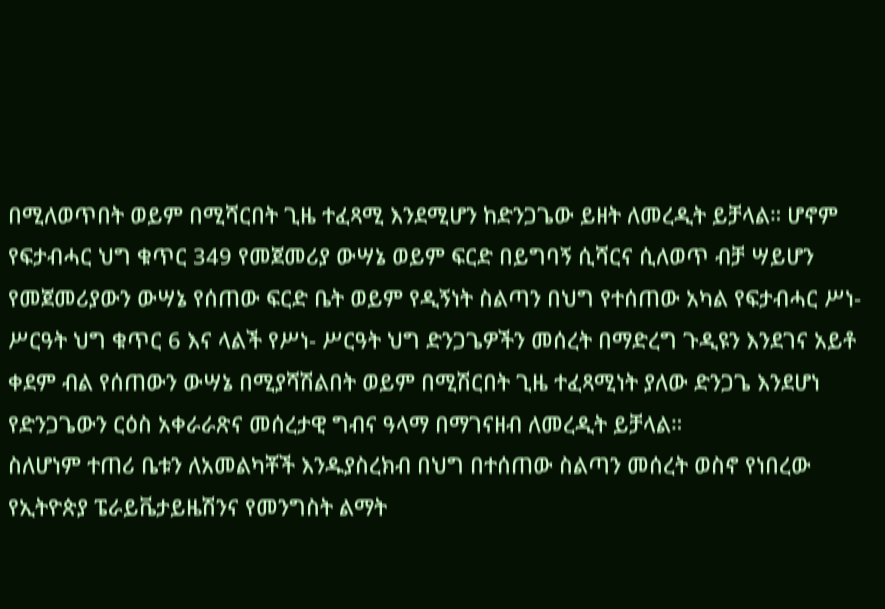በሚለወጥበት ወይም በሚሻርበት ጊዜ ተፈጻሚ እንደሚሆን ከድንጋጌው ይዘት ለመረዲት ይቻላል። ሆኖም የፍታብሓር ህግ ቁጥር 349 የመጀመሪያ ውሣኔ ወይም ፍርድ በይግባኝ ሲሻርና ሲለወጥ ብቻ ሣይሆን የመጀመሪያውን ውሣኔ የሰጠው ፍርድ ቤት ወይም የዲኝነት ስልጣን በህግ የተሰጠው አካል የፍታብሓር ሥነ-ሥርዓት ህግ ቁጥር 6 እና ላልች የሥነ- ሥርዓት ህግ ድንጋጌዎችን መሰረት በማድረግ ጉዲዩን እንደገና አይቶ ቀደም ብል የሰጠውን ውሣኔ በሚያሻሽልበት ወይም በሚሽርበት ጊዜ ተፈጻሚነት ያለው ድንጋጌ እንደሆነ የድንጋጌውን ርዕስ አቀራራጽና መሰረታዊ ግብና ዓላማ በማገናዘብ ለመረዲት ይቻላል።
ስለሆነም ተጠሪ ቤቱን ለአመልካቾች እንዱያስረክብ በህግ በተሰጠው ስልጣን መሰረት ወስኖ የነበረው የኢትዮጵያ ፔራይቬታይዜሽንና የመንግስት ልማት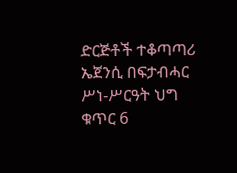ድርጅቶች ተቆጣጣሪ ኤጀንሲ በፍታብሓር ሥነ-ሥርዓት ህግ ቁጥር 6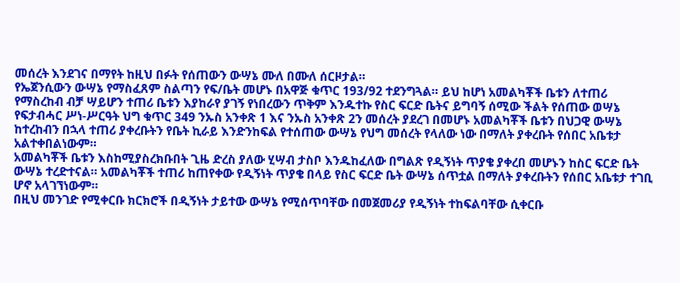መሰረት እንደገና በማየት ከዚህ በፉት የሰጠውን ውሣኔ ሙለ በሙለ ሰርዞታል።
የኤጀንሲውን ውሣኔ የማስፈጸም ስልጣን የፍ/ቤት መሆኑ በአዋጅ ቁጥር 193/92 ተደንግጓል። ይህ ከሆነ አመልካቾች ቤቱን ለተጠሪ የማስረከብ ብቻ ሣይሆን ተጠሪ ቤቱን እያከራየ ያገኝ የነበረውን ጥቅም እንዱተኩ የስር ፍርድ ቤትና ይግባኝ ሰሚው ችልት የሰጠው ወሣኔ የፍታብሓር ሥነ-ሥርዓት ህግ ቁጥር 349 ንኡስ አንቀጽ 1 እና ንኡስ አንቀጽ 2ን መሰረት ያደረገ በመሆኑ አመልካቾች ቤቱን በህጋዊ ውሣኔ ከተረከብን በኋላ ተጠሪ ያቀረቡትን የቤት ኪራይ እንድንከፍል የተሰጠው ውሣኔ የህግ መሰረት የላለው ነው በማለት ያቀረቡት የሰበር አቤቱታ አልተቀበልነውም።
አመልካቾች ቤቱን እስከሚያስረክቡበት ጊዜ ድረስ ያለው ሂሣብ ታስቦ እንዱከፈለው በግልጽ የዲኝነት ጥያቄ ያቀረበ መሆኑን ከስር ፍርድ ቤት ውሣኔ ተረድተናል። አመልካቾች ተጠሪ ከጠየቀው የዲኝነት ጥያቄ በላይ የስር ፍርድ ቤት ውሣኔ ሰጥቷል በማለት ያቀረቡትን የሰበር አቤቱታ ተገቢ ሆኖ አላገኘነውም።
በዚህ መንገድ የሚቀርቡ ክርክሮች በዲኝነት ታይተው ውሣኔ የሚሰጥባቸው በመጀመሪያ የዲኝነት ተከፍልባቸው ሲቀርቡ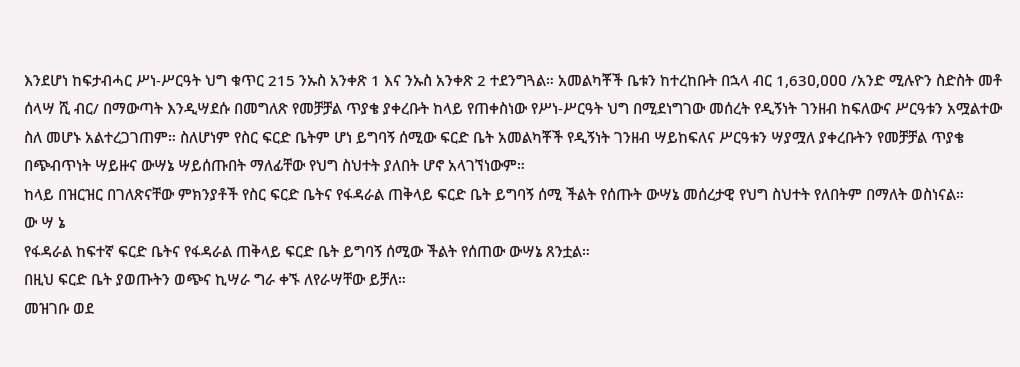እንደሆነ ከፍታብሓር ሥነ-ሥርዓት ህግ ቁጥር 215 ንኡስ አንቀጽ 1 እና ንኡስ አንቀጽ 2 ተደንግጓል። አመልካቾች ቤቱን ከተረከቡት በኋላ ብር 1,63ዐ,ዐዐዐ /አንድ ሚሉዮን ስድስት መቶ ሰላሣ ሺ ብር/ በማውጣት እንዲሣደሱ በመግለጽ የመቻቻል ጥያቄ ያቀረቡት ከላይ የጠቀስነው የሥነ-ሥርዓት ህግ በሚደነግገው መሰረት የዲኝነት ገንዘብ ከፍለውና ሥርዓቱን አሟልተው ስለ መሆኑ አልተረጋገጠም። ስለሆነም የስር ፍርድ ቤትም ሆነ ይግባኝ ሰሚው ፍርድ ቤት አመልካቾች የዲኝነት ገንዘብ ሣይከፍለና ሥርዓቱን ሣያሟለ ያቀረቡትን የመቻቻል ጥያቄ በጭብጥነት ሣይዙና ውሣኔ ሣይሰጡበት ማለፊቸው የህግ ስህተት ያለበት ሆኖ አላገኘነውም።
ከላይ በዝርዝር በገለጽናቸው ምክንያቶች የስር ፍርድ ቤትና የፋዳራል ጠቅላይ ፍርድ ቤት ይግባኝ ሰሚ ችልት የሰጡት ውሣኔ መሰረታዊ የህግ ስህተት የለበትም በማለት ወስነናል።
ው ሣ ኔ
የፋዳራል ከፍተኛ ፍርድ ቤትና የፋዳራል ጠቅላይ ፍርድ ቤት ይግባኝ ሰሚው ችልት የሰጠው ውሣኔ ጸንቷል።
በዚህ ፍርድ ቤት ያወጡትን ወጭና ኪሣራ ግራ ቀኙ ለየራሣቸው ይቻለ።
መዝገቡ ወደ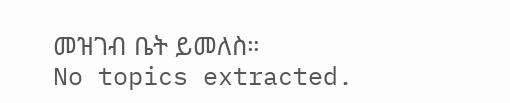መዝገብ ቤት ይመለስ።
No topics extracted.